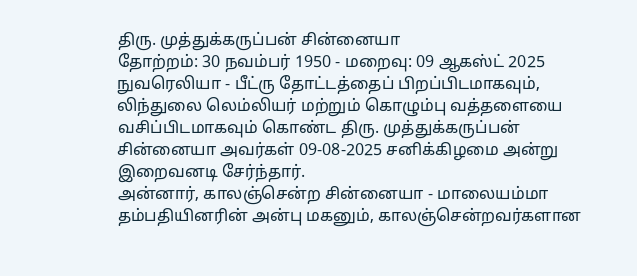திரு. முத்துக்கருப்பன் சின்னையா
தோற்றம்: 30 நவம்பர் 1950 - மறைவு: 09 ஆகஸ்ட் 2025
நுவரெலியா - பீட்ரு தோட்டத்தைப் பிறப்பிடமாகவும், லிந்துலை லெம்லியர் மற்றும் கொழும்பு வத்தளையை வசிப்பிடமாகவும் கொண்ட திரு. முத்துக்கருப்பன் சின்னையா அவர்கள் 09-08-2025 சனிக்கிழமை அன்று இறைவனடி சேர்ந்தார்.
அன்னார், காலஞ்சென்ற சின்னையா - மாலையம்மா தம்பதியினரின் அன்பு மகனும், காலஞ்சென்றவர்களான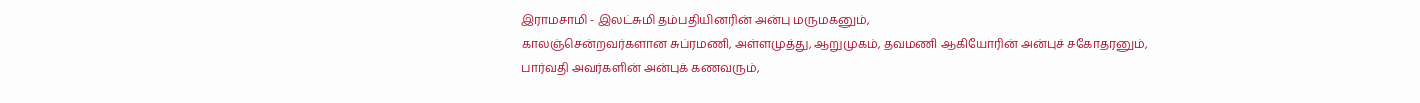இராமசாமி - இலட்சுமி தம்பதியினரின் அன்பு மருமகனும்,
காலஞ்சென்றவர்களான சுப்ரமணி, அள்ளமுத்து, ஆறுமுகம், தவமணி ஆகியோரின் அன்புச் சகோதரனும்,
பார்வதி அவர்களின் அன்புக் கணவரும்,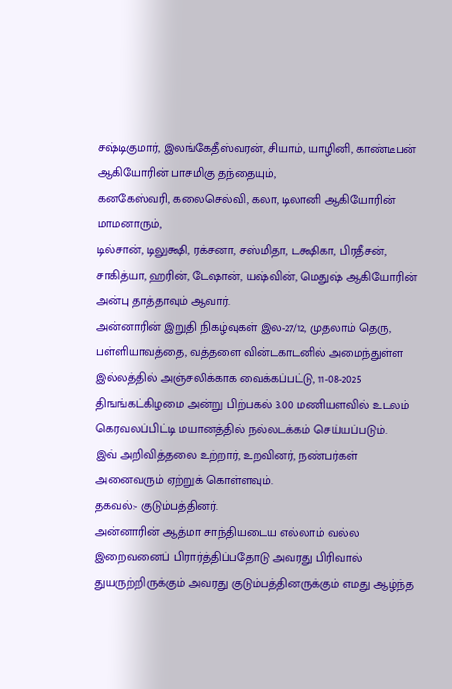சஷ்டிகுமார், இலங்கேதீஸ்வரன், சியாம், யாழினி, காண்டீபன் ஆகியோரின் பாசமிகு தந்தையும்,
கனகேஸ்வரி, கலைசெல்வி, கலா, டிலானி ஆகியோரின் மாமனாரும்,
டில்சான், டிலுக்ஷி, ரக்சனா, சஸ்மிதா, டக்ஷிகா, பிரதீசன், சாகித்யா, ஹரின், டேஷான், யஷ்வின், மெதுஷ் ஆகியோரின் அன்பு தாத்தாவும் ஆவார்.
அன்னாரின் இறுதி நிகழ்வுகள் இல-27/12, முதலாம் தெரு, பள்ளியாவத்தை, வத்தளை வின்டகாடனில் அமைந்துள்ள இல்லத்தில் அஞ்சலிக்காக வைக்கப்பட்டு, 11-08-2025 திஙங்கட்கிழமை அன்று பிற்பகல் 3.00 மணியளவில் உடலம் கெரவலப்பிட்டி மயானத்தில் நல்லடக்கம் செய்யப்படும்.
இவ் அறிவித்தலை உற்றார், உறவினர், நண்பர்கள் அனைவரும் ஏற்றுக் கொள்ளவும்.
தகவல்:- குடும்பத்தினர்.
அன்னாரின் ஆத்மா சாந்தியடைய எல்லாம் வல்ல இறைவனைப் பிரார்த்திப்பதோடு அவரது பிரிவால் துயருற்றிருக்கும் அவரது குடும்பத்தினருக்கும் எமது ஆழ்ந்த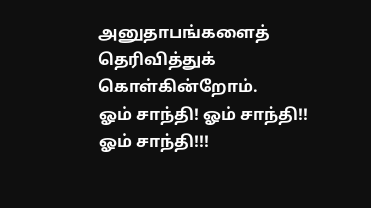அனுதாபங்களைத் தெரிவித்துக் கொள்கின்றோம்.
ஓம் சாந்தி! ஓம் சாந்தி!! ஓம் சாந்தி!!!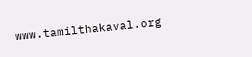www.tamilthakaval.org